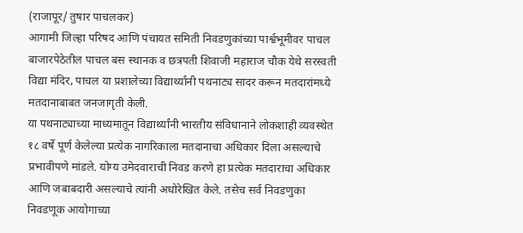(राजापूर/ तुषार पाचलकर)
आगामी जिल्हा परिषद आणि पंचायत समिती निवडणुकांच्या पार्श्वभूमीवर पाचल बाजारपेठेतील पाचल बस स्थानक व छत्रपती शिवाजी महाराज चौक येथे सरस्वती विद्या मंदिर, पाचल या प्रशालेच्या विद्यार्थ्यांनी पथनाट्य सादर करून मतदारांमध्ये मतदानाबाबत जनजागृती केली.
या पथनाट्याच्या माध्यमातून विद्यार्थ्यांनी भारतीय संविधानाने लोकशाही व्यवस्थेत १८ वर्षे पूर्ण केलेल्या प्रत्येक नागरिकाला मतदानाचा अधिकार दिला असल्याचे प्रभावीपणे मांडले. योग्य उमेदवाराची निवड करणे हा प्रत्येक मतदाराचा अधिकार आणि जबाबदारी असल्याचे त्यांनी अधोरेखित केले. तसेच सर्व निवडणुका निवडणूक आयोगाच्या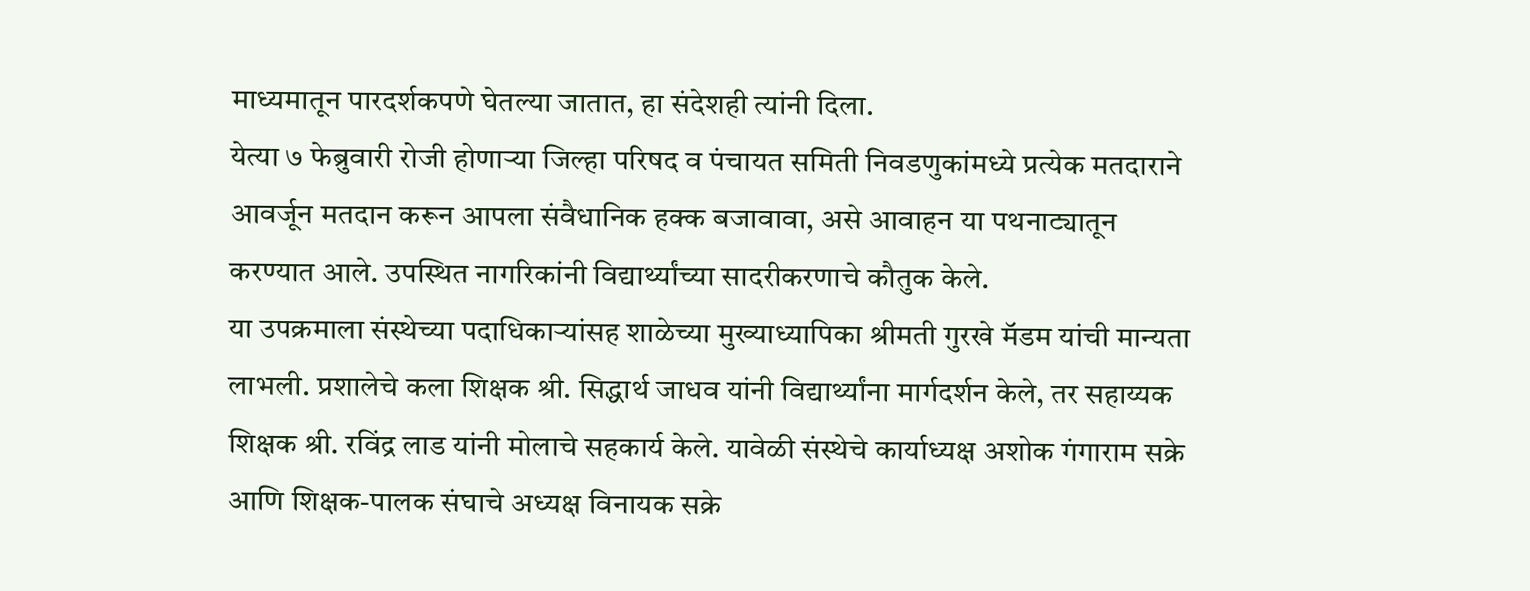माध्यमातून पारदर्शकपणे घेतल्या जातात, हा संदेशही त्यांनी दिला.
येत्या ७ फेब्रुवारी रोजी होणाऱ्या जिल्हा परिषद व पंचायत समिती निवडणुकांमध्ये प्रत्येक मतदाराने आवर्जून मतदान करून आपला संवैधानिक हक्क बजावावा, असे आवाहन या पथनाट्यातून करण्यात आले. उपस्थित नागरिकांनी विद्यार्थ्यांच्या सादरीकरणाचे कौतुक केले.
या उपक्रमाला संस्थेच्या पदाधिकाऱ्यांसह शाळेच्या मुख्याध्यापिका श्रीमती गुरखे मॅडम यांची मान्यता लाभली. प्रशालेचे कला शिक्षक श्री. सिद्धार्थ जाधव यांनी विद्यार्थ्यांना मार्गदर्शन केले, तर सहाय्यक शिक्षक श्री. रविंद्र लाड यांनी मोलाचे सहकार्य केले. यावेळी संस्थेचे कार्याध्यक्ष अशोक गंगाराम सक्रे आणि शिक्षक-पालक संघाचे अध्यक्ष विनायक सक्रे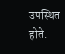उपस्थित होते.